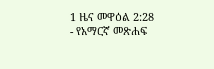1 ዜና መዋዕል 2:28 - የአማርኛ መጽሐፍ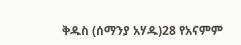ቅዱስ (ሰማንያ አሃዱ)28 የአናምም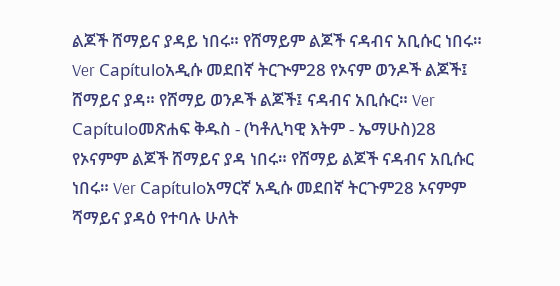ልጆች ሸማይና ያዳይ ነበሩ። የሸማይም ልጆች ናዳብና አቢሱር ነበሩ። Ver Capítuloአዲሱ መደበኛ ትርጒም28 የኦናም ወንዶች ልጆች፤ ሸማይና ያዳ። የሸማይ ወንዶች ልጆች፤ ናዳብና አቢሱር። Ver Capítuloመጽሐፍ ቅዱስ - (ካቶሊካዊ እትም - ኤማሁስ)28 የኦናምም ልጆች ሸማይና ያዳ ነበሩ። የሸማይ ልጆች ናዳብና አቢሱር ነበሩ። Ver Capítuloአማርኛ አዲሱ መደበኛ ትርጉም28 ኦናምም ሻማይና ያዳዕ የተባሉ ሁለት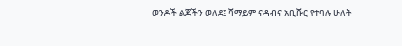ወንዶች ልጆችን ወለደ፤ ሻማይም ናዳብና አቢሹር የተባሉ ሁለት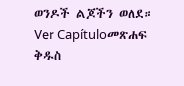ወንዶች ልጆችን ወለደ። Ver Capítuloመጽሐፍ ቅዱስ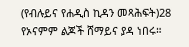(የብሉይና የሐዲስ ኪዳን መጻሕፍት)28 የኦናምም ልጆች ሸማይና ያዳ ነበሩ።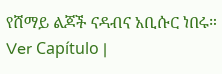የሸማይ ልጆች ናዳብና አቢሱር ነበሩ። Ver Capítulo |